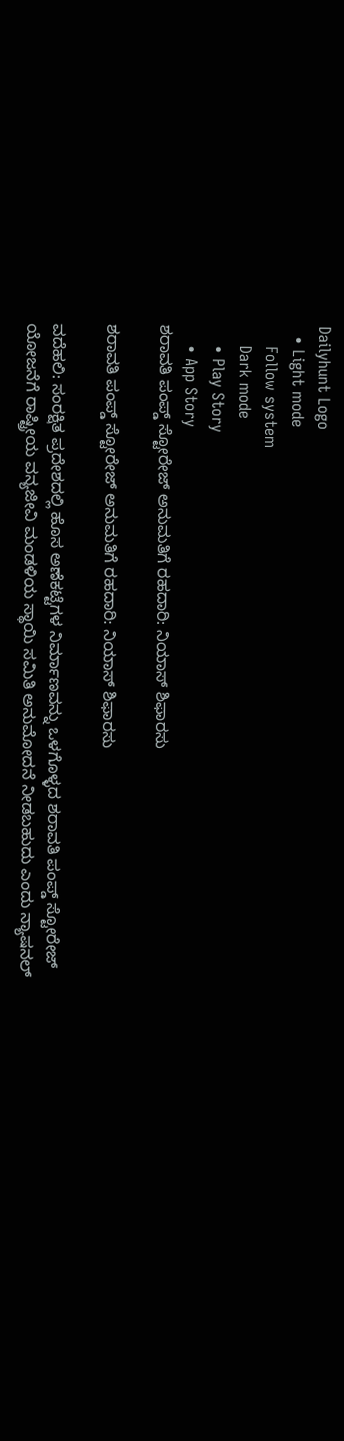Dailyhunt Logo
  • Light mode
    Follow system
    Dark mode
    • Play Story
    • App Story
ಶರಾವತಿ ಪಂಪ್ಡ್‌ ಸ್ಟೋರೇಜ್‌ ಅನುಮತಿಗೆ ರಹದಾರಿ: ನಿಯಾಸ್‌ ಶಿಫಾರಸು

ಶರಾವತಿ ಪಂಪ್ಡ್‌ ಸ್ಟೋರೇಜ್‌ ಅನುಮತಿಗೆ ರಹದಾರಿ: ನಿಯಾಸ್‌ ಶಿಫಾರಸು

ವದೆಹಲಿ: ಸಂರಕ್ಷಿತ ಪ್ರದೇಶದಲ್ಲಿ ಹೊಸ ಅಣೆಕಟ್ಟೆಗಳ ನಿರ್ಮಾಣವನ್ನು ಒಳಗೊಳ್ಳದ ಶರಾವತಿ ಪಂಪ್ಡ್‌ ಸ್ಟೋರೇಜ್‌ ಯೋಜನೆಗೆ ರಾಷ್ಟ್ರೀಯ ವನ್ಯಜೀವಿ ಮಂಡಳಿಯ ಸ್ಥಾಯಿ ಸಮಿತಿ ಅನುಮೋದನೆ ನೀಡಬಹುದು ಎಂದು ನ್ಯಾಷನಲ್‌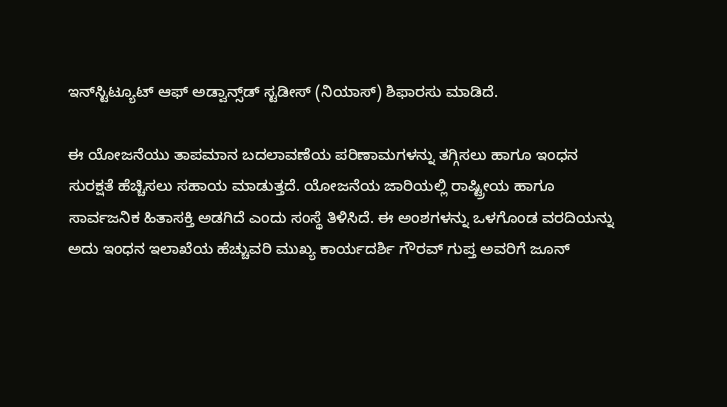ಇನ್‌ಸ್ಟಿಟ್ಯೂಟ್‌ ಆಫ್‌ ಅಡ್ವಾನ್ಸ್‌ಡ್‌ ಸ್ಟಡೀಸ್‌ (ನಿಯಾಸ್‌) ಶಿಫಾರಸು ಮಾಡಿದೆ.

ಈ ಯೋಜನೆಯು ತಾಪಮಾನ ಬದಲಾವಣೆಯ ಪರಿಣಾಮಗಳನ್ನು ತಗ್ಗಿಸಲು ಹಾಗೂ ಇಂಧನ ಸುರಕ್ಷತೆ ಹೆಚ್ಚಿಸಲು ಸಹಾಯ ಮಾಡುತ್ತದೆ. ಯೋಜನೆಯ ಜಾರಿಯಲ್ಲಿ ರಾಷ್ಟ್ರೀಯ ಹಾಗೂ ಸಾರ್ವಜನಿಕ ಹಿತಾಸಕ್ತಿ ಅಡಗಿದೆ ಎಂದು ಸಂಸ್ಥೆ ತಿಳಿಸಿದೆ. ಈ ಅಂಶಗಳನ್ನು ಒಳಗೊಂಡ ವರದಿಯನ್ನು ಅದು ಇಂಧನ ಇಲಾಖೆಯ ಹೆಚ್ಚುವರಿ ಮುಖ್ಯ ಕಾರ್ಯದರ್ಶಿ ಗೌರವ್‌ ಗುಪ್ತ ಅವರಿಗೆ ಜೂನ್‌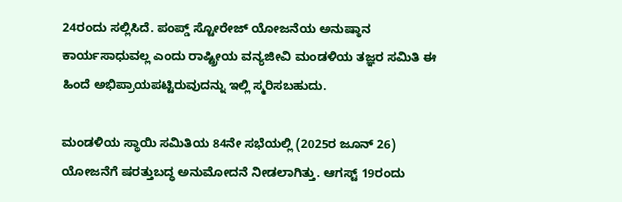24ರಂದು ಸಲ್ಲಿಸಿದೆ. ಪಂಪ್ಡ್ ಸ್ಟೋರೇಜ್‌ ಯೋಜನೆಯ ಅನುಷ್ಠಾನ ಕಾರ್ಯಸಾಧುವಲ್ಲ ಎಂದು ರಾಷ್ಟ್ರೀಯ ವನ್ಯಜೀವಿ ಮಂಡಳಿಯ ತಜ್ಞರ ಸಮಿತಿ ಈ ಹಿಂದೆ ಅಭಿಪ್ರಾಯಪಟ್ಟಿರುವುದನ್ನು ಇಲ್ಲಿ ಸ್ಮರಿಸಬಹುದು.

ಮಂಡಳಿಯ ಸ್ಥಾಯಿ ಸಮಿತಿಯ 84ನೇ ಸಭೆಯಲ್ಲಿ (2025ರ ಜೂನ್‌ 26) ಯೋಜನೆಗೆ ಷರತ್ತುಬದ್ಧ ಅನುಮೋದನೆ ನೀಡಲಾಗಿತ್ತು. ಆಗಸ್ಟ್‌ 19ರಂದು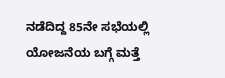ನಡೆದಿದ್ದ 85ನೇ ಸಭೆಯಲ್ಲಿ ಯೋಜನೆಯ ಬಗ್ಗೆ ಮತ್ತೆ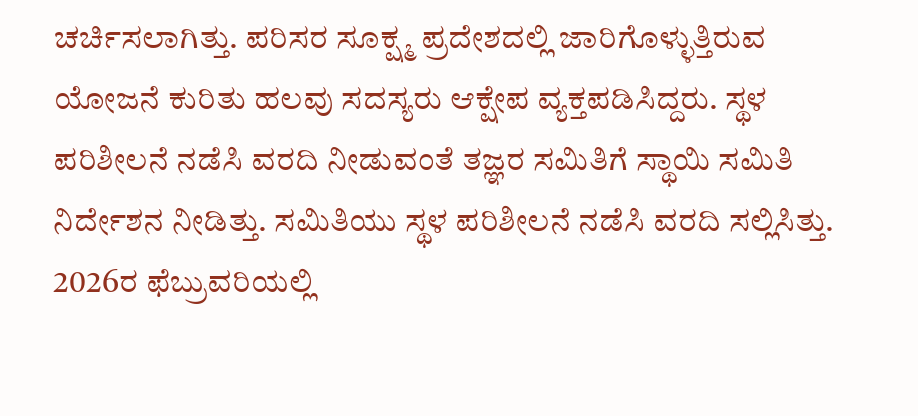ಚರ್ಚಿಸಲಾಗಿತ್ತು. ಪರಿಸರ ಸೂಕ್ಷ್ಮ ಪ್ರದೇಶದಲ್ಲಿ ಜಾರಿಗೊಳ್ಳುತ್ತಿರುವ ಯೋಜನೆ ಕುರಿತು ಹಲವು ಸದಸ್ಯರು ಆಕ್ಷೇಪ ವ್ಯಕ್ತಪಡಿಸಿದ್ದರು. ಸ್ಥಳ ಪರಿಶೀಲನೆ ನಡೆಸಿ ವರದಿ ನೀಡುವಂತೆ ತಜ್ಞರ ಸಮಿತಿಗೆ ಸ್ಥಾಯಿ ಸಮಿತಿ ನಿರ್ದೇಶನ ನೀಡಿತ್ತು. ಸಮಿತಿಯು ಸ್ಥಳ ಪರಿಶೀಲನೆ ನಡೆಸಿ ವರದಿ ಸಲ್ಲಿಸಿತ್ತು. 2026ರ ಫೆಬ್ರುವರಿಯಲ್ಲಿ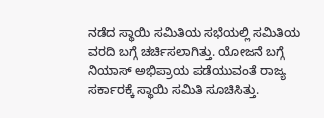ನಡೆದ ಸ್ಥಾಯಿ ಸಮಿತಿಯ ಸಭೆಯಲ್ಲಿ ಸಮಿತಿಯ ವರದಿ ಬಗ್ಗೆ ಚರ್ಚಿಸಲಾಗಿತ್ತು. ಯೋಜನೆ ಬಗ್ಗೆ ನಿಯಾಸ್‌ ಅಭಿಪ್ರಾಯ ಪಡೆಯುವಂತೆ ರಾಜ್ಯ ಸರ್ಕಾರಕ್ಕೆ ಸ್ಥಾಯಿ ಸಮಿತಿ ಸೂಚಿಸಿತ್ತು.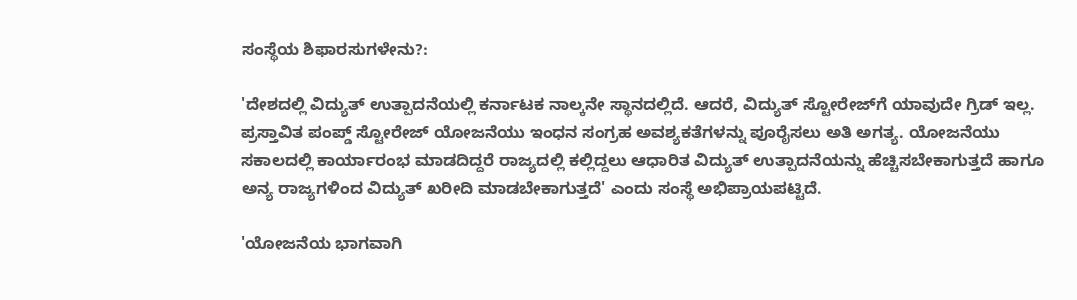ಸಂಸ್ಥೆಯ ಶಿಫಾರಸುಗಳೇನು?:

'ದೇಶದಲ್ಲಿ ವಿದ್ಯುತ್‌ ಉತ್ಪಾದನೆಯಲ್ಲಿ ಕರ್ನಾಟಕ ನಾಲ್ಕನೇ ಸ್ಥಾನದಲ್ಲಿದೆ. ಆದರೆ, ವಿದ್ಯುತ್‌ ಸ್ಟೋರೇಜ್‌ಗೆ ಯಾವುದೇ ಗ್ರಿಡ್‌ ಇಲ್ಲ. ಪ್ರಸ್ತಾವಿತ ಪಂಪ್ಡ್ ಸ್ಟೋರೇಜ್ ಯೋಜನೆಯು ಇಂಧನ ಸಂಗ್ರಹ ಅವಶ್ಯಕತೆಗಳನ್ನು ಪೂರೈಸಲು ಅತಿ ಅಗತ್ಯ. ಯೋಜನೆಯು ಸಕಾಲದಲ್ಲಿ ಕಾರ್ಯಾರಂಭ ಮಾಡದಿದ್ದರೆ ರಾಜ್ಯದಲ್ಲಿ ಕಲ್ಲಿದ್ದಲು ಆಧಾರಿತ ವಿದ್ಯುತ್ ಉತ್ಪಾದನೆಯನ್ನು ಹೆಚ್ಚಿಸಬೇಕಾಗುತ್ತದೆ ಹಾಗೂ ಅನ್ಯ ರಾಜ್ಯಗಳಿಂದ ವಿದ್ಯುತ್ ಖರೀದಿ ಮಾಡಬೇಕಾಗುತ್ತದೆ' ಎಂದು ಸಂಸ್ಥೆ ಅಭಿಪ್ರಾಯಪಟ್ಟಿದೆ.

'ಯೋಜನೆಯ ಭಾಗವಾಗಿ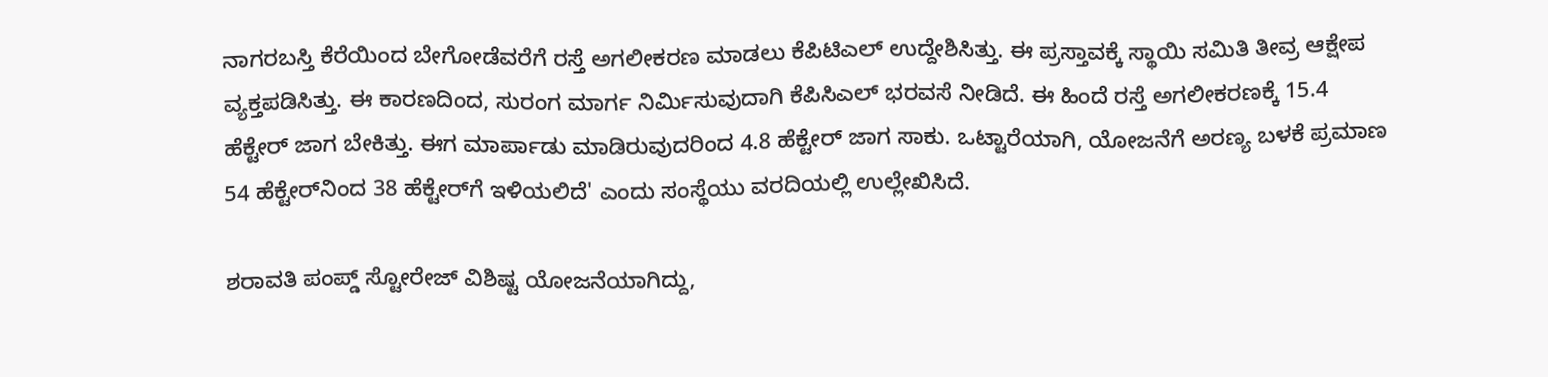ನಾಗರಬಸ್ತಿ ಕೆರೆಯಿಂದ ಬೇಗೋಡೆವರೆಗೆ ರಸ್ತೆ ಅಗಲೀಕರಣ ಮಾಡಲು ಕೆಪಿಟಿಎಲ್‌ ಉದ್ದೇಶಿಸಿತ್ತು. ಈ ಪ್ರಸ್ತಾವಕ್ಕೆ ಸ್ಥಾಯಿ ಸಮಿತಿ ತೀವ್ರ ಆಕ್ಷೇಪ ವ್ಯಕ್ತಪಡಿಸಿತ್ತು. ಈ ಕಾರಣದಿಂದ, ಸುರಂಗ ಮಾರ್ಗ ನಿರ್ಮಿಸುವುದಾಗಿ ಕೆಪಿಸಿಎಲ್‌ ಭರವಸೆ ನೀಡಿದೆ. ಈ ಹಿಂದೆ ರಸ್ತೆ ಅಗಲೀಕರಣಕ್ಕೆ 15.4 ಹೆಕ್ಟೇರ್‌ ಜಾಗ ಬೇಕಿತ್ತು. ಈಗ ಮಾರ್ಪಾಡು ಮಾಡಿರುವುದರಿಂದ 4.8 ಹೆಕ್ಟೇರ್‌ ಜಾಗ ಸಾಕು. ಒಟ್ಟಾರೆಯಾಗಿ, ಯೋಜನೆಗೆ ಅರಣ್ಯ ಬಳಕೆ ಪ್ರಮಾಣ 54 ಹೆಕ್ಟೇರ್‌ನಿಂದ 38 ಹೆಕ್ಟೇರ್‌ಗೆ ಇಳಿಯಲಿದೆ' ಎಂದು ಸಂಸ್ಥೆಯು ವರದಿಯಲ್ಲಿ ಉಲ್ಲೇಖಿಸಿದೆ.

ಶರಾವತಿ ಪಂಪ್ಡ್‌ ಸ್ಟೋರೇಜ್‌ ವಿಶಿಷ್ಟ ಯೋಜನೆಯಾಗಿದ್ದು,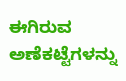ಈಗಿರುವ ಅಣೆಕಟ್ಟೆಗಳನ್ನು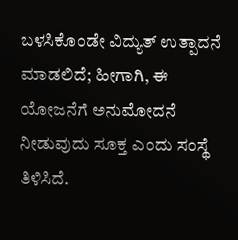ಬಳಸಿಕೊಂಡೇ ವಿದ್ಯುತ್‌ ಉತ್ಪಾದನೆ ಮಾಡಲಿದೆ; ಹೀಗಾಗಿ, ಈ ಯೋಜನೆಗೆ ಅನುಮೋದನೆ ನೀಡುವುದು ಸೂಕ್ತ ಎಂದು ಸಂಸ್ಥೆ ತಿಳಿಸಿದೆ.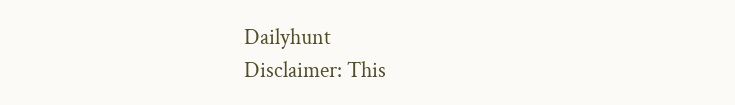Dailyhunt
Disclaimer: This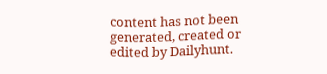content has not been generated, created or edited by Dailyhunt.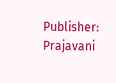Publisher: Prajavani